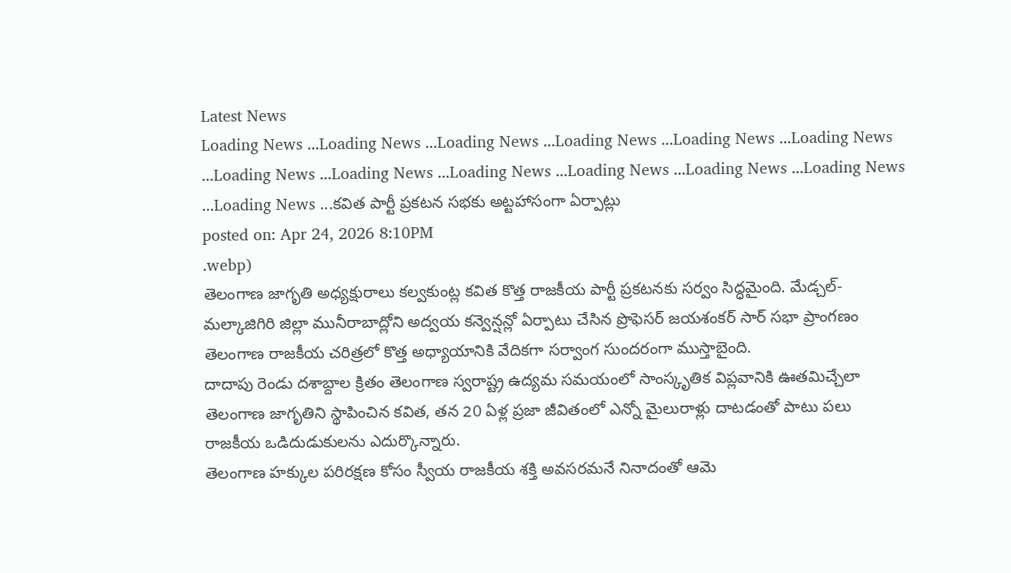Latest News
Loading News ...Loading News ...Loading News ...Loading News ...Loading News ...Loading News ...Loading News ...Loading News ...Loading News ...Loading News ...Loading News ...Loading News ...Loading News ...కవిత పార్టీ ప్రకటన సభకు అట్టహాసంగా ఏర్పాట్లు
posted on: Apr 24, 2026 8:10PM
.webp)
తెలంగాణ జాగృతి అధ్యక్షురాలు కల్వకుంట్ల కవిత కొత్త రాజకీయ పార్టీ ప్రకటనకు సర్వం సిద్ధమైంది. మేడ్చల్-మల్కాజిగిరి జిల్లా మునీరాబాద్లోని అద్వయ కన్వెన్షన్లో ఏర్పాటు చేసిన ప్రొఫెసర్ జయశంకర్ సార్ సభా ప్రాంగణం తెలంగాణ రాజకీయ చరిత్రలో కొత్త అధ్యాయానికి వేదికగా సర్వాంగ సుందరంగా ముస్తాబైంది.
దాదాపు రెండు దశాబ్దాల క్రితం తెలంగాణ స్వరాష్ట్ర ఉద్యమ సమయంలో సాంస్కృతిక విప్లవానికి ఊతమిచ్చేలా తెలంగాణ జాగృతిని స్థాపించిన కవిత, తన 20 ఏళ్ల ప్రజా జీవితంలో ఎన్నో మైలురాళ్లు దాటడంతో పాటు పలు రాజకీయ ఒడిదుడుకులను ఎదుర్కొన్నారు.
తెలంగాణ హక్కుల పరిరక్షణ కోసం స్వీయ రాజకీయ శక్తి అవసరమనే నినాదంతో ఆమె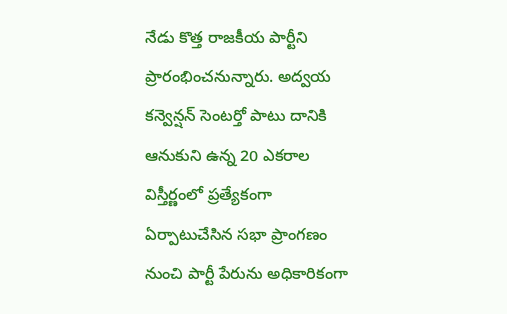నేడు కొత్త రాజకీయ పార్టీని ప్రారంభించనున్నారు. అద్వయ కన్వెన్షన్ సెంటర్తో పాటు దానికి ఆనుకుని ఉన్న 20 ఎకరాల విస్తీర్ణంలో ప్రత్యేకంగా ఏర్పాటుచేసిన సభా ప్రాంగణం నుంచి పార్టీ పేరును అధికారికంగా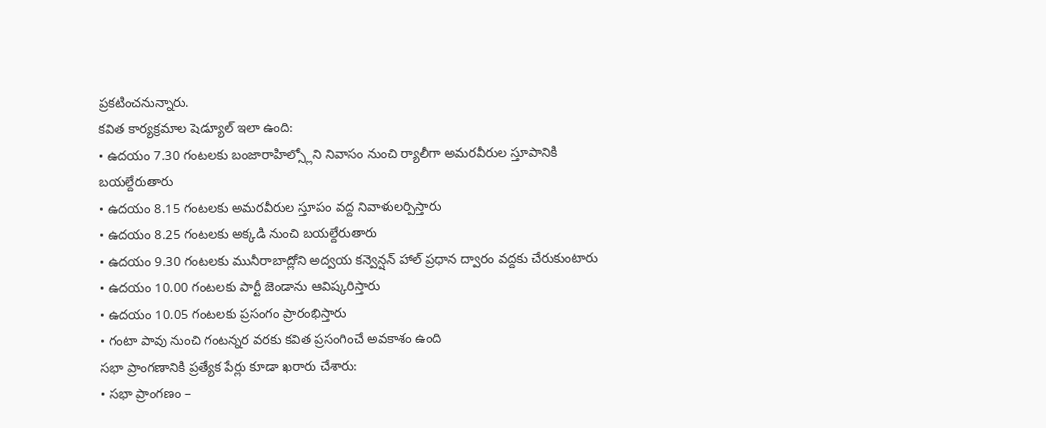ప్రకటించనున్నారు.
కవిత కార్యక్రమాల షెడ్యూల్ ఇలా ఉంది:
• ఉదయం 7.30 గంటలకు బంజారాహిల్స్లోని నివాసం నుంచి ర్యాలీగా అమరవీరుల స్తూపానికి బయల్దేరుతారు
• ఉదయం 8.15 గంటలకు అమరవీరుల స్తూపం వద్ద నివాళులర్పిస్తారు
• ఉదయం 8.25 గంటలకు అక్కడి నుంచి బయల్దేరుతారు
• ఉదయం 9.30 గంటలకు మునీరాబాద్లోని అద్వయ కన్వెన్షన్ హాల్ ప్రధాన ద్వారం వద్దకు చేరుకుంటారు
• ఉదయం 10.00 గంటలకు పార్టీ జెండాను ఆవిష్కరిస్తారు
• ఉదయం 10.05 గంటలకు ప్రసంగం ప్రారంభిస్తారు
• గంటా పావు నుంచి గంటన్నర వరకు కవిత ప్రసంగించే అవకాశం ఉంది
సభా ప్రాంగణానికి ప్రత్యేక పేర్లు కూడా ఖరారు చేశారు:
• సభా ప్రాంగణం –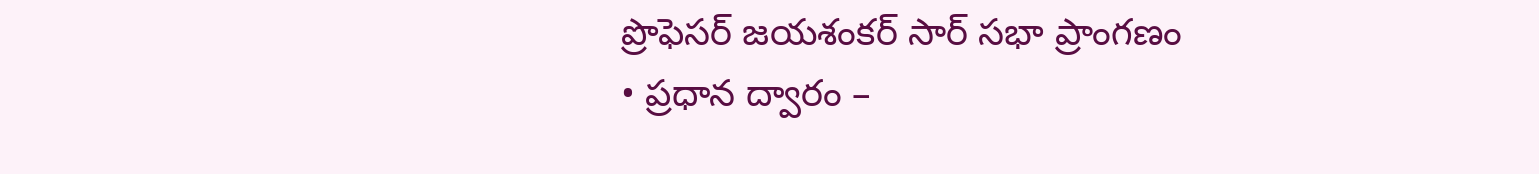ప్రొఫెసర్ జయశంకర్ సార్ సభా ప్రాంగణం
• ప్రధాన ద్వారం –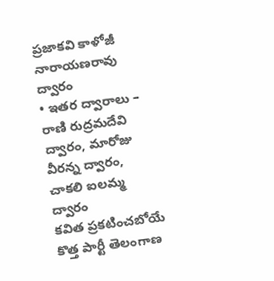ప్రజాకవి కాళోజీ నారాయణరావు ద్వారం
• ఇతర ద్వారాలు – రాణి రుద్రమదేవి ద్వారం, మారోజు వీరన్న ద్వారం, చాకలి ఐలమ్మ ద్వారం
కవిత ప్రకటించబోయే కొత్త పార్టీ తెలంగాణ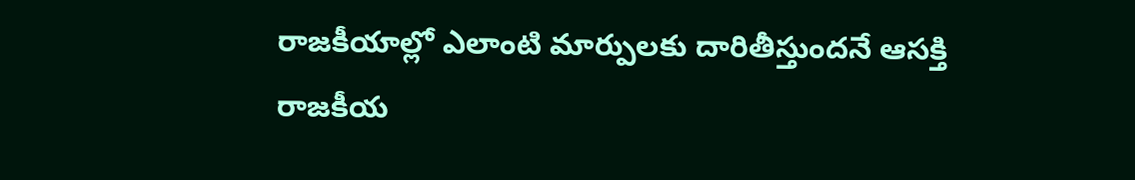రాజకీయాల్లో ఎలాంటి మార్పులకు దారితీస్తుందనే ఆసక్తి రాజకీయ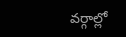వర్గాల్లో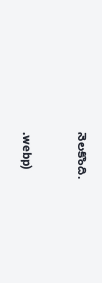నెలకొంది.


.webp)